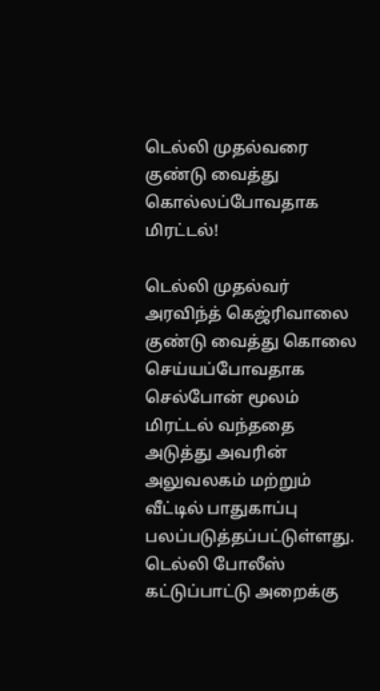டெல்லி முதல்வரை குண்டு வைத்து கொல்லப்போவதாக மிரட்டல்!

டெல்லி முதல்வர் அரவிந்த் கெஜ்ரிவாலை குண்டு வைத்து கொலை செய்யப்போவதாக செல்போன் மூலம் மிரட்டல் வந்ததை அடுத்து அவரின் அலுவலகம் மற்றும் வீட்டில் பாதுகாப்பு பலப்படுத்தப்பட்டுள்ளது. டெல்லி போலீஸ் கட்டுப்பாட்டு அறைக்கு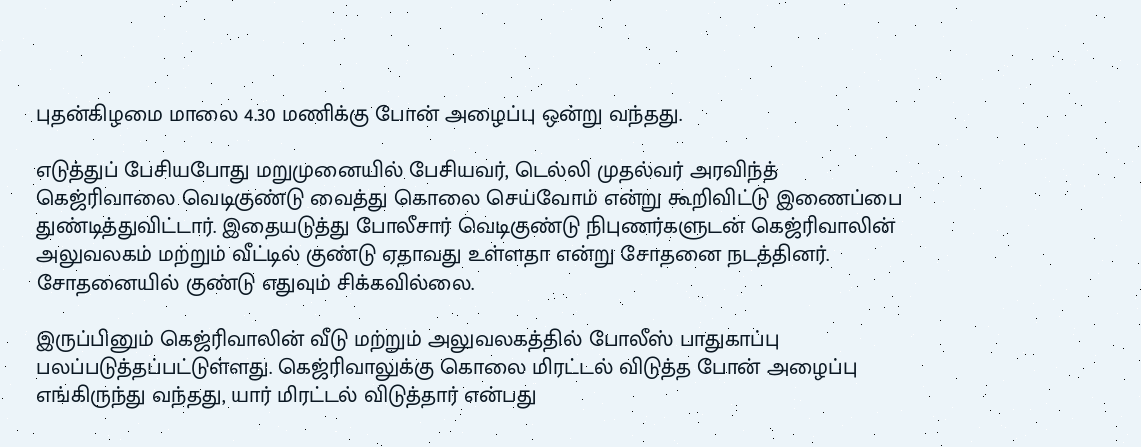புதன்கிழமை மாலை 4.30 மணிக்கு போன் அழைப்பு ஒன்று வந்தது.

எடுத்துப் பேசியபோது மறுமுனையில் பேசியவர், டெல்லி முதல்வர் அரவிந்த் கெஜ்ரிவாலை வெடிகுண்டு வைத்து கொலை செய்வோம் என்று கூறிவிட்டு இணைப்பை துண்டித்துவிட்டார். இதையடுத்து போலீசார் வெடிகுண்டு நிபுணர்களுடன் கெஜ்ரிவாலின் அலுவலகம் மற்றும் வீட்டில் குண்டு ஏதாவது உள்ளதா என்று சோதனை நடத்தினர். சோதனையில் குண்டு எதுவும் சிக்கவில்லை.

இருப்பினும் கெஜ்ரிவாலின் வீடு மற்றும் அலுவலகத்தில் போலீஸ் பாதுகாப்பு பலப்படுத்தப்பட்டுள்ளது. கெஜ்ரிவாலுக்கு கொலை மிரட்டல் விடுத்த போன் அழைப்பு எங்கிருந்து வந்தது, யார் மிரட்டல் விடுத்தார் என்பது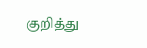குறித்து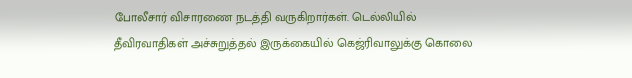போலீசார் விசாரணை நடத்தி வருகிறார்கள். டெல்லியில் தீவிரவாதிகள் அச்சுறுத்தல் இருக்கையில் கெஜ்ரிவாலுக்கு கொலை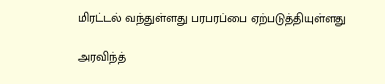மிரட்டல் வந்துள்ளது பரபரப்பை ஏற்படுத்தியுள்ளது

அரவிந்த்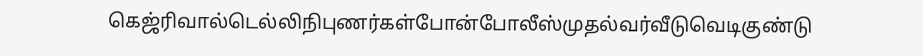கெஜ்ரிவால்டெல்லிநிபுணர்கள்போன்போலீஸ்முதல்வர்வீடுவெடிகுண்டு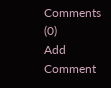Comments (0)
Add Comment